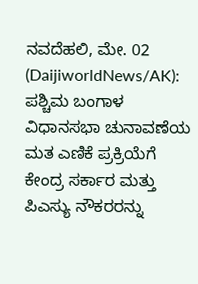ನವದೆಹಲಿ, ಮೇ. 02 (DaijiworldNews/AK): ಪಶ್ಚಿಮ ಬಂಗಾಳ ವಿಧಾನಸಭಾ ಚುನಾವಣೆಯ ಮತ ಎಣಿಕೆ ಪ್ರಕ್ರಿಯೆಗೆ ಕೇಂದ್ರ ಸರ್ಕಾರ ಮತ್ತು ಪಿಎಸ್ಯು ನೌಕರರನ್ನು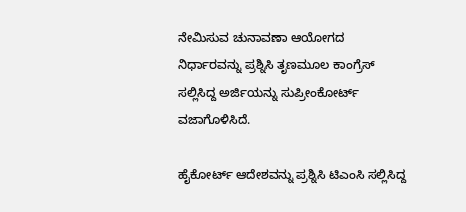ನೇಮಿಸುವ ಚುನಾವಣಾ ಆಯೋಗದ ನಿರ್ಧಾರವನ್ನು ಪ್ರಶ್ನಿಸಿ ತೃಣಮೂಲ ಕಾಂಗ್ರೆಸ್ ಸಲ್ಲಿಸಿದ್ದ ಅರ್ಜಿಯನ್ನು ಸುಪ್ರೀಂಕೋರ್ಟ್ ವಜಾಗೊಳಿಸಿದೆ.

ಹೈಕೋರ್ಟ್ ಆದೇಶವನ್ನು ಪ್ರಶ್ನಿಸಿ ಟಿಎಂಸಿ ಸಲ್ಲಿಸಿದ್ದ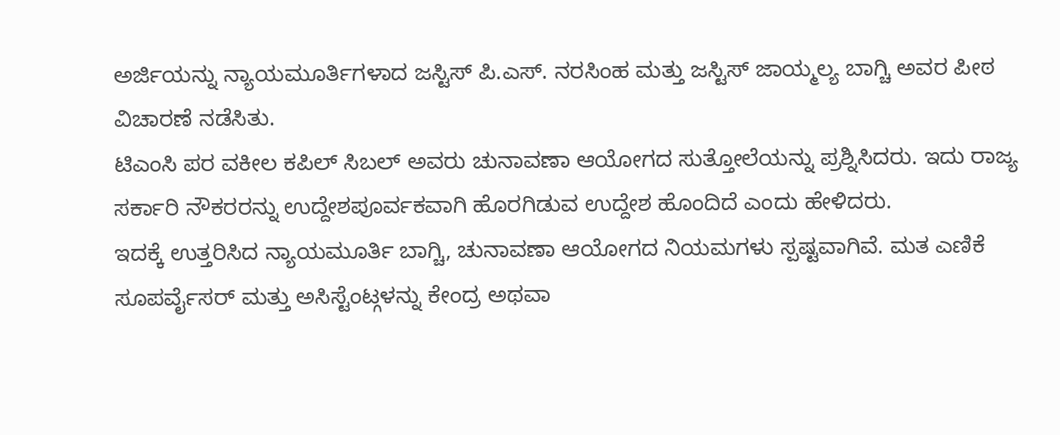ಅರ್ಜಿಯನ್ನು ನ್ಯಾಯಮೂರ್ತಿಗಳಾದ ಜಸ್ಟಿಸ್ ಪಿ.ಎಸ್. ನರಸಿಂಹ ಮತ್ತು ಜಸ್ಟಿಸ್ ಜಾಯ್ಮಲ್ಯ ಬಾಗ್ಚಿ ಅವರ ಪೀಠ ವಿಚಾರಣೆ ನಡೆಸಿತು.
ಟಿಎಂಸಿ ಪರ ವಕೀಲ ಕಪಿಲ್ ಸಿಬಲ್ ಅವರು ಚುನಾವಣಾ ಆಯೋಗದ ಸುತ್ತೋಲೆಯನ್ನು ಪ್ರಶ್ನಿಸಿದರು. ಇದು ರಾಜ್ಯ ಸರ್ಕಾರಿ ನೌಕರರನ್ನು ಉದ್ದೇಶಪೂರ್ವಕವಾಗಿ ಹೊರಗಿಡುವ ಉದ್ದೇಶ ಹೊಂದಿದೆ ಎಂದು ಹೇಳಿದರು.
ಇದಕ್ಕೆ ಉತ್ತರಿಸಿದ ನ್ಯಾಯಮೂರ್ತಿ ಬಾಗ್ಚಿ, ಚುನಾವಣಾ ಆಯೋಗದ ನಿಯಮಗಳು ಸ್ಪಷ್ಟವಾಗಿವೆ. ಮತ ಎಣಿಕೆ ಸೂಪರ್ವೈಸರ್ ಮತ್ತು ಅಸಿಸ್ಟೆಂಟ್ಗಳನ್ನು ಕೇಂದ್ರ ಅಥವಾ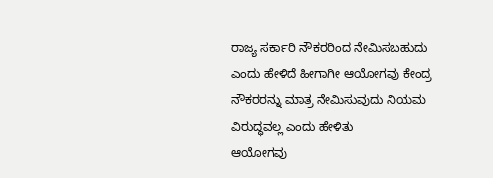ರಾಜ್ಯ ಸರ್ಕಾರಿ ನೌಕರರಿಂದ ನೇಮಿಸಬಹುದು ಎಂದು ಹೇಳಿದೆ ಹೀಗಾಗೀ ಆಯೋಗವು ಕೇಂದ್ರ ನೌಕರರನ್ನು ಮಾತ್ರ ನೇಮಿಸುವುದು ನಿಯಮ ವಿರುದ್ಧವಲ್ಲ ಎಂದು ಹೇಳಿತು
ಆಯೋಗವು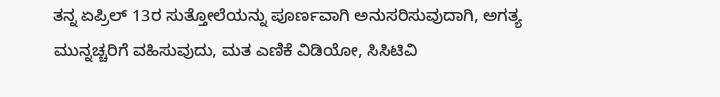ತನ್ನ ಏಪ್ರಿಲ್ 13ರ ಸುತ್ತೋಲೆಯನ್ನು ಪೂರ್ಣವಾಗಿ ಅನುಸರಿಸುವುದಾಗಿ, ಅಗತ್ಯ ಮುನ್ನಚ್ಚರಿಗೆ ವಹಿಸುವುದು, ಮತ ಎಣಿಕೆ ವಿಡಿಯೋ, ಸಿಸಿಟಿವಿ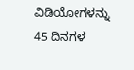ವಿಡಿಯೋಗಳನ್ನು 45 ದಿನಗಳ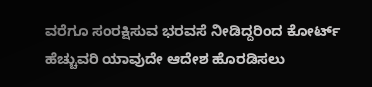ವರೆಗೂ ಸಂರಕ್ಷಿಸುವ ಭರವಸೆ ನೀಡಿದ್ದರಿಂದ ಕೋರ್ಟ್ ಹೆಚ್ಚುವರಿ ಯಾವುದೇ ಆದೇಶ ಹೊರಡಿಸಲು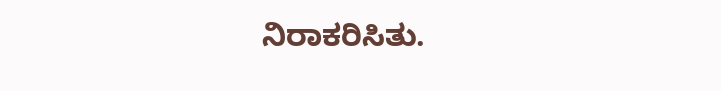ನಿರಾಕರಿಸಿತು.